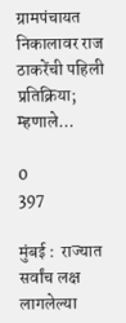ग्रामपंचायत निकालावर राज ठाकरेंची पहिली प्रतिक्रिया; म्हणाले…

0
397

मुंबई :  राज्यात सर्वांच लक्ष लागलेल्या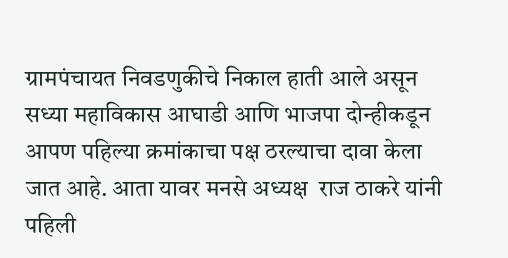ग्रामपंचायत निवडणुकीचे निकाल हाती आले असून सध्या महाविकास आघाडी आणि भाजपा दोन्हीकडून आपण पहिल्या क्रमांकाचा पक्ष ठरल्याचा दावा केला जात आहे. आता यावर मनसे अध्यक्ष  राज ठाकरे यांनी पहिली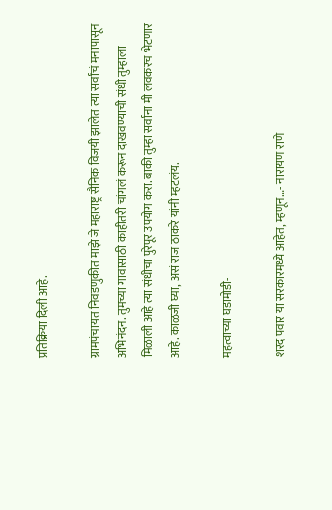प्रतिक्रिया दिली आहे.

ग्रामपंचायत निवडणुकीत माझे जे महाराष्ट्र सैनिक विजयी झालेत त्या सर्वांचं मनापासून अभिनंदन. तुमच्या गावासाठी काहीतरी चांगलं करून दाखवण्याची संधी तुम्हाला मिळाली आहे त्या संधीचा पुरेपूर उपयोग करा. बाकी तुम्हा सर्वाना मी लवकरच भेटणार आहे. काळजी घ्या, असं राज ठाकरे यांनी म्हटलंय.

महत्वाच्या घडामोडी-

शरद पवार या सरकारमध्ये आहेत, म्हणून…- नारायण राणे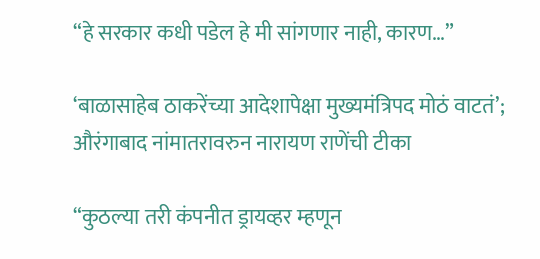“हे सरकार कधी पडेल हे मी सांगणार नाही, कारण…”

‘बाळासाहेब ठाकरेंच्या आदेशापेक्षा मुख्यमंत्रिपद मोठं वाटतं’; औरंगाबाद नांमातरावरुन नारायण राणेंची टीका

“कुठल्या तरी कंपनीत ड्रायव्हर म्हणून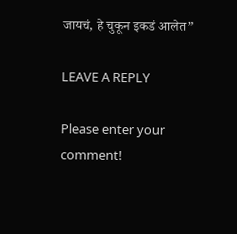जायचं, हे चुकून इकडं आलेत”

LEAVE A REPLY

Please enter your comment!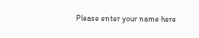Please enter your name here